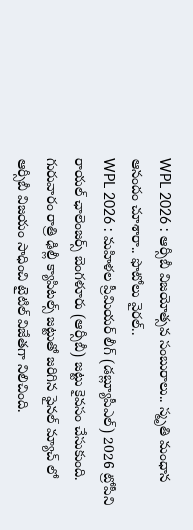WPL 2026 : ఆర్సీబీ విజయోత్సవ సంబురాలు.. స్మృతి మంధాన ఆనందం చూశారా.. ఫొటోలు వైరల్..
WPL 2026 : మహిళల ప్రీమియర్ లీగ్ (డబ్ల్యూపీఎల్) 2026 ట్రోపీని రాయల్ ఛాలెంజర్స్ బెంగళూరు (ఆర్సీబీ) జట్టు కైవసం చేసుకుంది. గురువారం రాత్రి ఢిల్లీ క్యాపిటల్స్ జట్టుతో జరిగిన ఫైనల్ మ్యాచ్ లో ఆర్సీబీ విజయం సాధించి టైటిల్ విజేతగా నిలిచింది.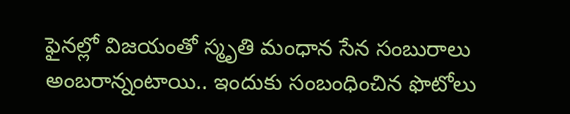ఫైనల్లో విజయంతో స్మృతి మంధాన సేన సంబురాలు అంబరాన్నంటాయి.. ఇందుకు సంబంధించిన ఫొటోలు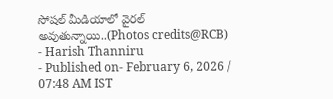సోషల్ మీడియాలో వైరల్ అవుతున్నాయి..(Photos credits@RCB)
- Harish Thanniru
- Published on- February 6, 2026 / 07:48 AM IST